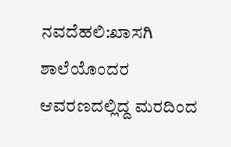ನವದೆಹಲಿ:ಖಾಸಗಿ ಶಾಲೆಯೊಂದರ ಆವರಣದಲ್ಲಿದ್ದ ಮರದಿಂದ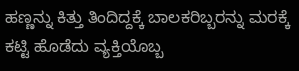ಹಣ್ಣನ್ನು ಕಿತ್ತು ತಿಂದಿದ್ದಕ್ಕೆ ಬಾಲಕರಿಬ್ಬರನ್ನು ಮರಕ್ಕೆ ಕಟ್ಟಿ ಹೊಡೆದು ವ್ಯಕ್ತಿಯೊಬ್ಬ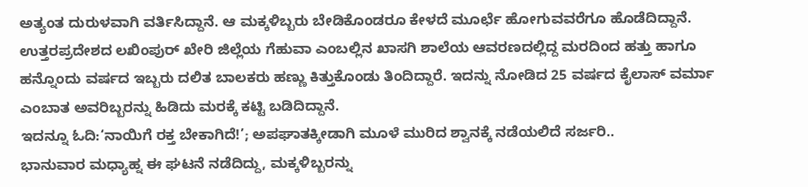ಅತ್ಯಂತ ದುರುಳವಾಗಿ ವರ್ತಿಸಿದ್ದಾನೆ. ಆ ಮಕ್ಕಳಿಬ್ಬರು ಬೇಡಿಕೊಂಡರೂ ಕೇಳದೆ ಮೂರ್ಛೆ ಹೋಗುವವರೆಗೂ ಹೊಡೆದಿದ್ದಾನೆ.
ಉತ್ತರಪ್ರದೇಶದ ಲಖಿಂಪುರ್ ಖೇರಿ ಜಿಲ್ಲೆಯ ಗೆಹುವಾ ಎಂಬಲ್ಲಿನ ಖಾಸಗಿ ಶಾಲೆಯ ಆವರಣದಲ್ಲಿದ್ದ ಮರದಿಂದ ಹತ್ತು ಹಾಗೂ ಹನ್ನೊಂದು ವರ್ಷದ ಇಬ್ಬರು ದಲಿತ ಬಾಲಕರು ಹಣ್ಣು ಕಿತ್ತುಕೊಂಡು ತಿಂದಿದ್ದಾರೆ. ಇದನ್ನು ನೋಡಿದ 25 ವರ್ಷದ ಕೈಲಾಸ್ ವರ್ಮಾ ಎಂಬಾತ ಅವರಿಬ್ಬರನ್ನು ಹಿಡಿದು ಮರಕ್ಕೆ ಕಟ್ಟಿ ಬಡಿದಿದ್ದಾನೆ.
ಇದನ್ನೂ ಓದಿ:‘ನಾಯಿಗೆ ರಕ್ತ ಬೇಕಾಗಿದೆ!’; ಅಪಘಾತಕ್ಕೀಡಾಗಿ ಮೂಳೆ ಮುರಿದ ಶ್ವಾನಕ್ಕೆ ನಡೆಯಲಿದೆ ಸರ್ಜರಿ..
ಭಾನುವಾರ ಮಧ್ಯಾಹ್ನ ಈ ಘಟನೆ ನಡೆದಿದ್ದು, ಮಕ್ಕಳಿಬ್ಬರನ್ನು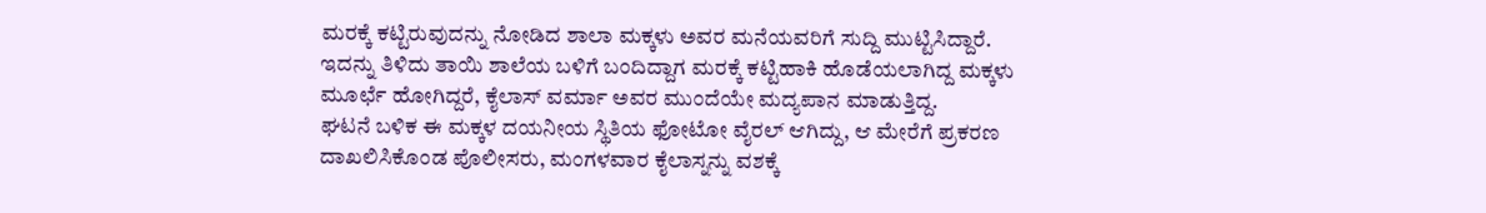ಮರಕ್ಕೆ ಕಟ್ಟಿರುವುದನ್ನು ನೋಡಿದ ಶಾಲಾ ಮಕ್ಕಳು ಅವರ ಮನೆಯವರಿಗೆ ಸುದ್ದಿ ಮುಟ್ಟಿಸಿದ್ದಾರೆ. ಇದನ್ನು ತಿಳಿದು ತಾಯಿ ಶಾಲೆಯ ಬಳಿಗೆ ಬಂದಿದ್ದಾಗ ಮರಕ್ಕೆ ಕಟ್ಟಿಹಾಕಿ ಹೊಡೆಯಲಾಗಿದ್ದ ಮಕ್ಕಳು ಮೂರ್ಛೆ ಹೋಗಿದ್ದರೆ, ಕೈಲಾಸ್ ವರ್ಮಾ ಅವರ ಮುಂದೆಯೇ ಮದ್ಯಪಾನ ಮಾಡುತ್ತಿದ್ದ.
ಘಟನೆ ಬಳಿಕ ಈ ಮಕ್ಕಳ ದಯನೀಯ ಸ್ಥಿತಿಯ ಫೋಟೋ ವೈರಲ್ ಆಗಿದ್ದು, ಆ ಮೇರೆಗೆ ಪ್ರಕರಣ ದಾಖಲಿಸಿಕೊಂಡ ಪೊಲೀಸರು, ಮಂಗಳವಾರ ಕೈಲಾಸ್ನನ್ನು ವಶಕ್ಕೆ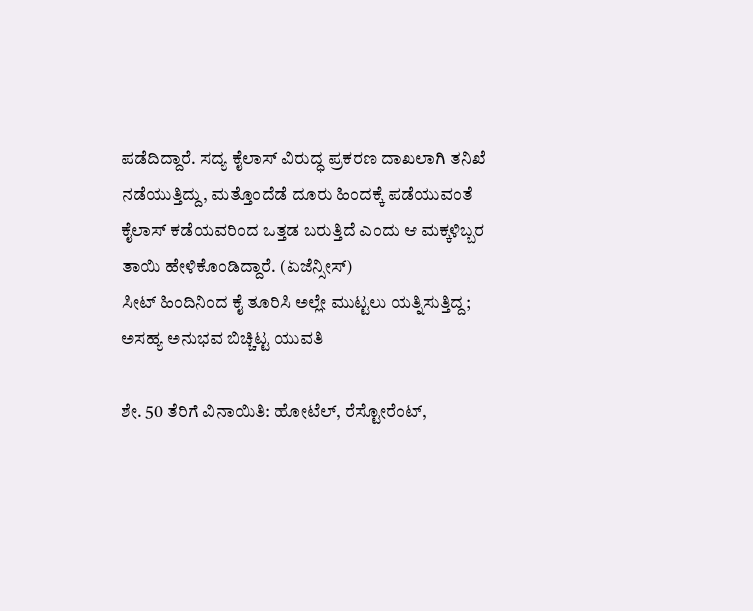ಪಡೆದಿದ್ದಾರೆ. ಸದ್ಯ ಕೈಲಾಸ್ ವಿರುದ್ಧ ಪ್ರಕರಣ ದಾಖಲಾಗಿ ತನಿಖೆ ನಡೆಯುತ್ತಿದ್ದು, ಮತ್ತೊಂದೆಡೆ ದೂರು ಹಿಂದಕ್ಕೆ ಪಡೆಯುವಂತೆ ಕೈಲಾಸ್ ಕಡೆಯವರಿಂದ ಒತ್ತಡ ಬರುತ್ತಿದೆ ಎಂದು ಆ ಮಕ್ಕಳಿಬ್ಬರ ತಾಯಿ ಹೇಳಿಕೊಂಡಿದ್ದಾರೆ. (ಏಜೆನ್ಸೀಸ್)
ಸೀಟ್ ಹಿಂದಿನಿಂದ ಕೈ ತೂರಿಸಿ ಅಲ್ಲೇ ಮುಟ್ಟಲು ಯತ್ನಿಸುತ್ತಿದ್ದ; ಅಸಹ್ಯ ಅನುಭವ ಬಿಚ್ಚಿಟ್ಟ ಯುವತಿ

ಶೇ. 50 ತೆರಿಗೆ ವಿನಾಯಿತಿ: ಹೋಟೆಲ್, ರೆಸ್ಟೋರೆಂಟ್,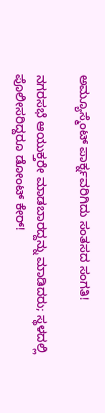ಅಮ್ಯೂಸ್ಮೆಂಟ್ ಪಾರ್ಕ್ನವರಿಗಿದು ಸಂತಸದ ಸಂಗತಿ!

ನಗರಸಭೆ ಆಯುಕ್ತರೇ ಮಾಡಬಾರದ್ದನ್ನು ಮಾಡಿದರು; ಸ್ಥಳದಲ್ಲಿ ಪೊಲೀಸರಿದ್ದರೂ ಡೋಂಟ್ ಕೇರ್!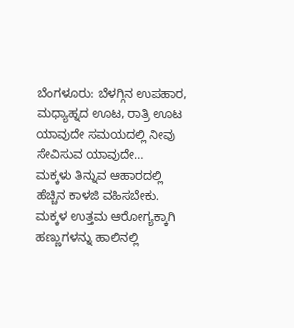ಬೆಂಗಳೂರು: ಬೆಳಗ್ಗಿನ ಉಪಹಾರ, ಮಧ್ಯಾಹ್ನದ ಊಟ, ರಾತ್ರಿ ಊಟ ಯಾವುದೇ ಸಮಯದಲ್ಲಿ ನೀವು ಸೇವಿಸುವ ಯಾವುದೇ…
ಮಕ್ಕಳು ತಿನ್ನುವ ಆಹಾರದಲ್ಲಿ ಹೆಚ್ಚಿನ ಕಾಳಜಿ ವಹಿಸಬೇಕು. ಮಕ್ಕಳ ಉತ್ತಮ ಆರೋಗ್ಯಕ್ಕಾಗಿ ಹಣ್ಣುಗಳನ್ನು ಹಾಲಿನಲ್ಲಿ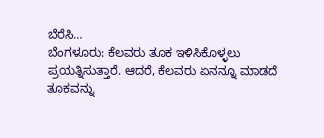ಬೆರೆಸಿ…
ಬೆಂಗಳೂರು: ಕೆಲವರು ತೂಕ ಇಳಿಸಿಕೊಳ್ಳಲು ಪ್ರಯತ್ನಿಸುತ್ತಾರೆ. ಆದರೆ, ಕೆಲವರು ಏನನ್ನೂ ಮಾಡದೆ ತೂಕವನ್ನು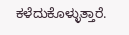ಕಳೆದುಕೊಳ್ಳುತ್ತಾರೆ.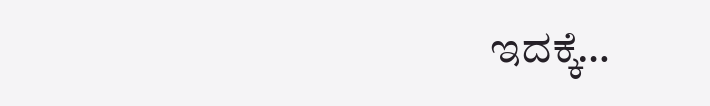ಇದಕ್ಕೆ…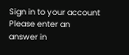Sign in to your account
Please enter an answer in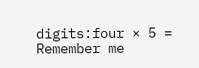digits:four × 5 =
Remember me